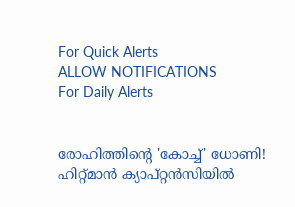For Quick Alerts
ALLOW NOTIFICATIONS
For Daily Alerts


രോഹിത്തിന്റെ 'കോച്ച്' ധോണി! ഹിറ്റ്മാന്‍ ക്യാപ്റ്റന്‍സിയില്‍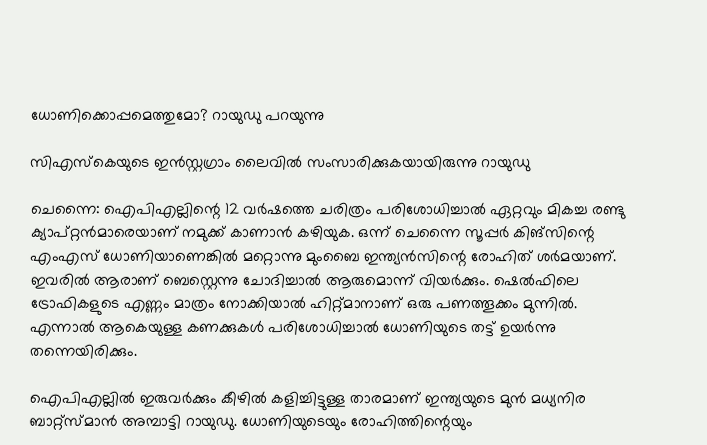ധോണിക്കൊപ്പമെത്തുമോ? റായുഡു പറയുന്നു

സിഎസ്‌കെയുടെ ഇന്‍സ്റ്റഗ്രാം ലൈവില്‍ സംസാരിക്കുകയായിരുന്നു റായുഡു

ചെന്നൈ: ഐപിഎല്ലിന്റെ 12 വര്‍ഷത്തെ ചരിത്രം പരിശോധിച്ചാല്‍ ഏറ്റവും മികച്ച രണ്ടു ക്യാപ്റ്റന്‍മാരെയാണ് നമുക്ക് കാണാന്‍ കഴിയുക. ഒന്ന് ചെന്നൈ സൂപ്പര്‍ കിങ്‌സിന്റെ എംഎസ് ധോണിയാണെങ്കില്‍ മറ്റൊന്നു മുംബൈ ഇന്ത്യന്‍സിന്റെ രോഹിത് ശര്‍മയാണ്. ഇവരില്‍ ആരാണ് ബെസ്റ്റെന്നു ചോദിച്ചാല്‍ ആരുമൊന്ന് വിയര്‍ക്കും. ഷെല്‍ഫിലെ ട്രോഫികളുടെ എണ്ണം മാത്രം നോക്കിയാല്‍ ഹിറ്റ്മാനാണ് ഒരു പണത്തൂക്കം മുന്നില്‍. എന്നാല്‍ ആകെയുള്ള കണക്കുകള്‍ പരിശോധിച്ചാല്‍ ധോണിയുടെ തട്ട് ഉയര്‍ന്നു തന്നെയിരിക്കും.

ഐപിഎല്ലില്‍ ഇരുവര്‍ക്കും കീഴില്‍ കളിച്ചിട്ടുള്ള താരമാണ് ഇന്ത്യയുടെ മുന്‍ മധ്യനിര ബാറ്റ്‌സ്മാന്‍ അമ്പാട്ടി റായുഡു. ധോണിയുടെയും രോഹിത്തിന്റെയും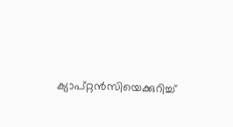ക്യാപ്റ്റന്‍സിയെക്കുറിച്ച്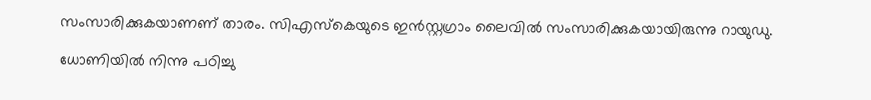സംസാരിക്കുകയാണണ് താരം. സിഎസ്‌കെയുടെ ഇന്‍സ്റ്റഗ്രാം ലൈവില്‍ സംസാരിക്കുകയായിരുന്നു റായുഡു.

ധോണിയില്‍ നിന്നു പഠിച്ചു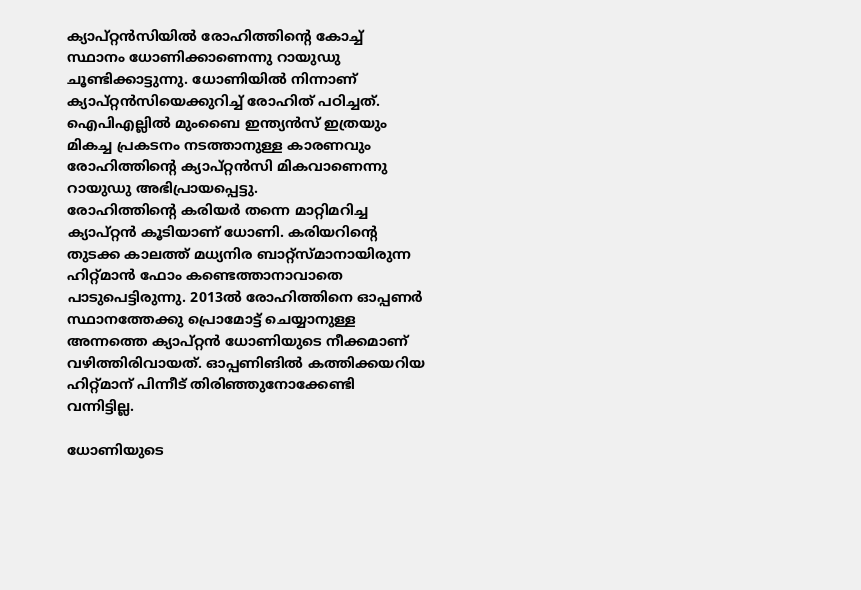ക്യാപ്റ്റന്‍സിയില്‍ രോഹിത്തിന്റെ കോച്ച് സ്ഥാനം ധോണിക്കാണെന്നു റായുഡു ചൂണ്ടിക്കാട്ടുന്നു. ധോണിയില്‍ നിന്നാണ് ക്യാപ്റ്റന്‍സിയെക്കുറിച്ച് രോഹിത് പഠിച്ചത്. ഐപിഎല്ലില്‍ മുംബൈ ഇന്ത്യന്‍സ് ഇത്രയും മികച്ച പ്രകടനം നടത്താനുള്ള കാരണവും രോഹിത്തിന്റെ ക്യാപ്റ്റന്‍സി മികവാണെന്നു റായുഡു അഭിപ്രായപ്പെട്ടു.
രോഹിത്തിന്റെ കരിയര്‍ തന്നെ മാറ്റിമറിച്ച ക്യാപ്റ്റന്‍ കൂടിയാണ് ധോണി. കരിയറിന്റെ തുടക്ക കാലത്ത് മധ്യനിര ബാറ്റ്‌സ്മാനായിരുന്ന ഹിറ്റ്മാന്‍ ഫോം കണ്ടെത്താനാവാതെ പാടുപെട്ടിരുന്നു. 2013ല്‍ രോഹിത്തിനെ ഓപ്പണര്‍ സ്ഥാനത്തേക്കു പ്രൊമോട്ട് ചെയ്യാനുള്ള അന്നത്തെ ക്യാപ്റ്റന്‍ ധോണിയുടെ നീക്കമാണ് വഴിത്തിരിവായത്. ഓപ്പണിങില്‍ കത്തിക്കയറിയ ഹിറ്റ്മാന് പിന്നീട് തിരിഞ്ഞുനോക്കേണ്ടി വന്നിട്ടില്ല.

ധോണിയുടെ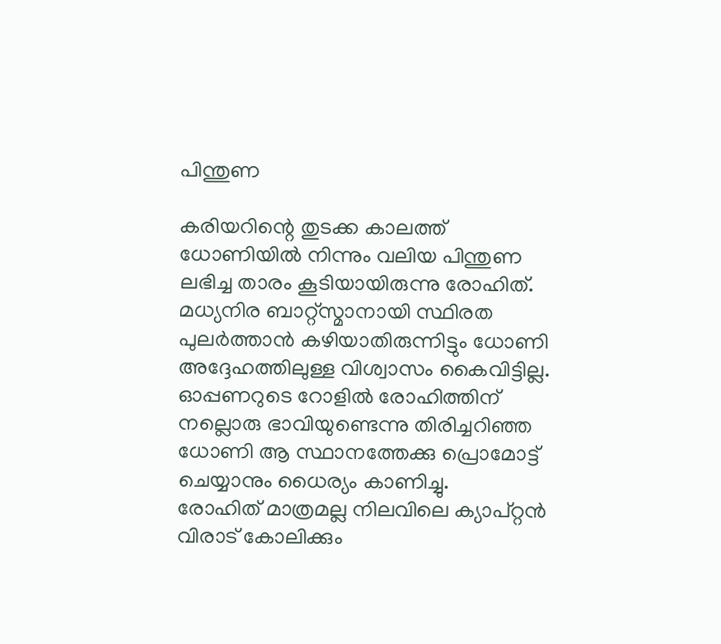പിന്തുണ

കരിയറിന്റെ തുടക്ക കാലത്ത് ധോണിയില്‍ നിന്നും വലിയ പിന്തുണ ലഭിച്ച താരം കൂടിയായിരുന്നു രോഹിത്. മധ്യനിര ബാറ്റ്‌സ്മാനായി സ്ഥിരത പുലര്‍ത്താന്‍ കഴിയാതിരുന്നിട്ടും ധോണി അദ്ദേഹത്തിലുള്ള വിശ്വാസം കൈവിട്ടില്ല. ഓപ്പണറുടെ റോളില്‍ രോഹിത്തിന് നല്ലൊരു ഭാവിയുണ്ടെന്നു തിരിച്ചറിഞ്ഞ ധോണി ആ സ്ഥാനത്തേക്കു പ്രൊമോട്ട് ചെയ്യാനും ധൈര്യം കാണിച്ചു.
രോഹിത് മാത്രമല്ല നിലവിലെ ക്യാപ്റ്റന്‍ വിരാട് കോലിക്കും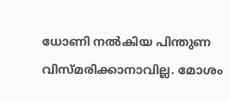ധോണി നല്‍കിയ പിന്തുണ വിസ്മരിക്കാനാവില്ല. മോശം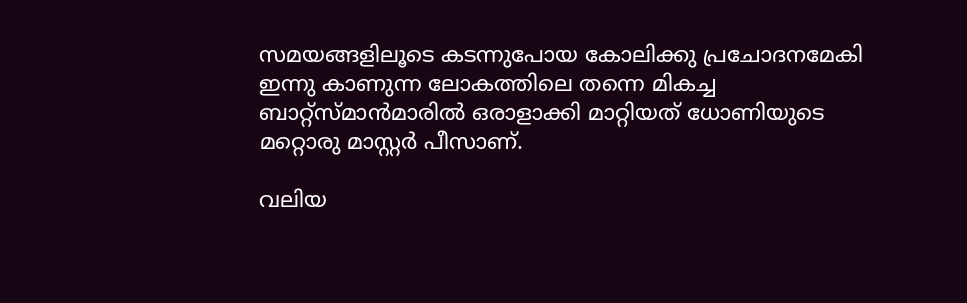സമയങ്ങളിലൂടെ കടന്നുപോയ കോലിക്കു പ്രചോദനമേകി ഇന്നു കാണുന്ന ലോകത്തിലെ തന്നെ മികച്ച ബാറ്റ്‌സ്മാന്‍മാരില്‍ ഒരാളാക്കി മാറ്റിയത് ധോണിയുടെ മറ്റൊരു മാസ്റ്റര്‍ പീസാണ്.

വലിയ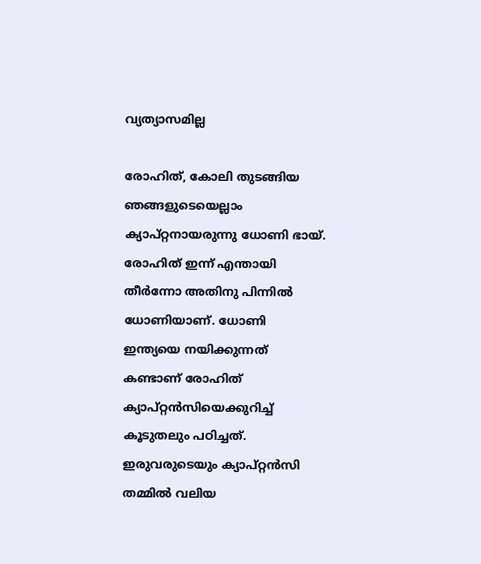വ്യത്യാസമില്ല

രോഹിത്, കോലി തുടങ്ങിയ ഞങ്ങളുടെയെല്ലാം ക്യാപ്റ്റനായരുന്നു ധോണി ഭായ്.
രോഹിത് ഇന്ന് എന്തായി തീര്‍ന്നോ അതിനു പിന്നില്‍ ധോണിയാണ്. ധോണി ഇന്ത്യയെ നയിക്കുന്നത് കണ്ടാണ് രോഹിത് ക്യാപ്റ്റന്‍സിയെക്കുറിച്ച് കൂടുതലും പഠിച്ചത്. ഇരുവരുടെയും ക്യാപ്റ്റന്‍സി തമ്മില്‍ വലിയ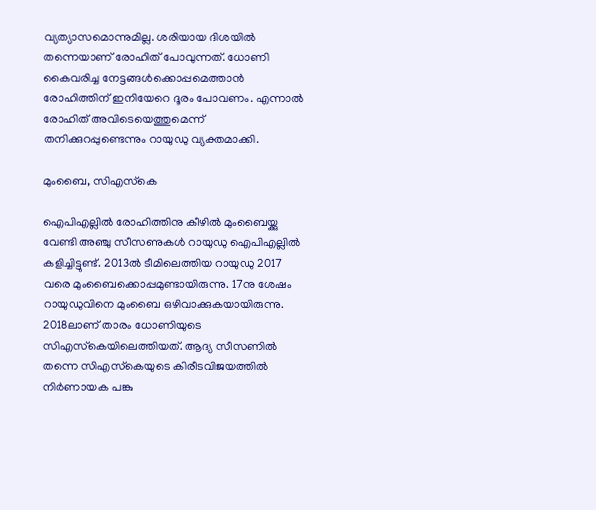വ്യത്യാസമൊന്നുമില്ല. ശരിയായ ദിശയില്‍ തന്നെയാണ് രോഹിത് പോവുന്നത്. ധോണി കൈവരിച്ച നേട്ടങ്ങള്‍ക്കൊപ്പമെത്താന്‍ രോഹിത്തിന് ഇനിയേറെ ദൂരം പോവണം. എന്നാല്‍ രോഹിത് അവിടെയെത്തുമെന്ന് തനിക്കുറപ്പുണ്ടെന്നും റായുഡു വ്യക്തമാക്കി.

മുംബൈ, സിഎസ്‌കെ

ഐപിഎല്ലില്‍ രോഹിത്തിനു കീഴില്‍ മുംബൈയ്ക്കു വേണ്ടി അഞ്ചു സീസണുകള്‍ റായുഡു ഐപിഎല്ലില്‍ കളിച്ചിട്ടുണ്ട്. 2013ല്‍ ടീമിലെത്തിയ റായുഡു 2017 വരെ മുംബൈക്കൊപ്പമുണ്ടായിരുന്നു. 17നു ശേഷം റായുഡുവിനെ മുംബൈ ഒഴിവാക്കുകയായിരുന്നു.
2018ലാണ് താരം ധോണിയുടെ സിഎസ്‌കെയിലെത്തിയത്. ആദ്യ സീസണില്‍ തന്നെ സിഎസ്‌കെയുടെ കിരീടവിജയത്തില്‍ നിര്‍ണായക പങ്കു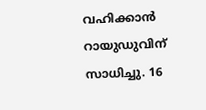വഹിക്കാന്‍ റായുഡുവിന് സാധിച്ചു. 16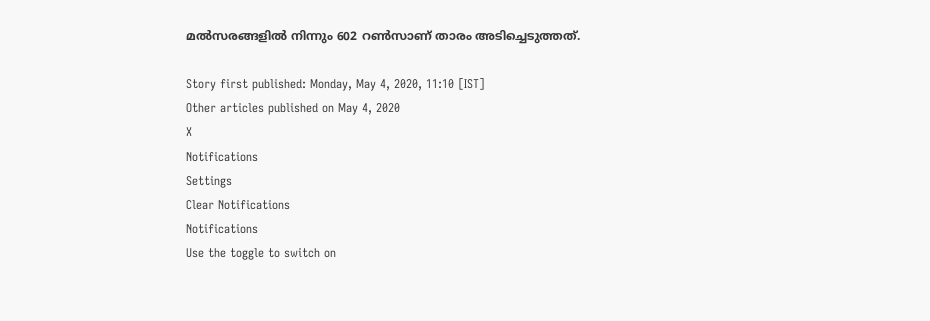മല്‍സരങ്ങളില്‍ നിന്നും 602 റണ്‍സാണ് താരം അടിച്ചെടുത്തത്.

Story first published: Monday, May 4, 2020, 11:10 [IST]
Other articles published on May 4, 2020
X
Notifications
Settings
Clear Notifications
Notifications
Use the toggle to switch on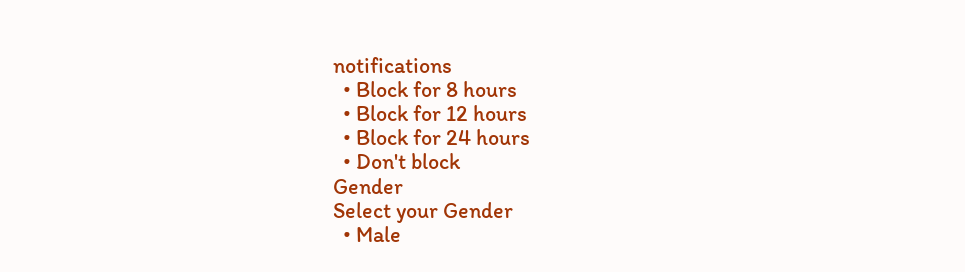notifications
  • Block for 8 hours
  • Block for 12 hours
  • Block for 24 hours
  • Don't block
Gender
Select your Gender
  • Male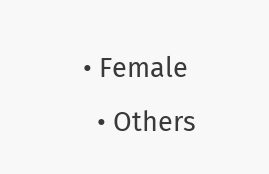• Female
  • Others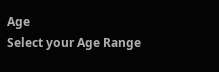Age
Select your Age Range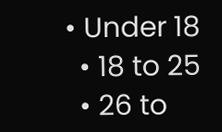• Under 18
  • 18 to 25
  • 26 to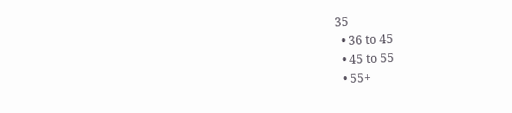35
  • 36 to 45
  • 45 to 55
  • 55+